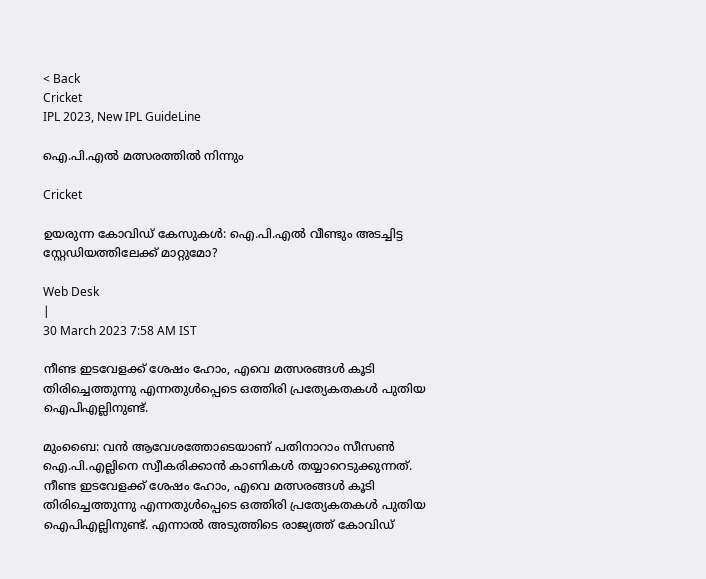< Back
Cricket
IPL 2023, New IPL GuideLine

ഐ.പി.എല്‍ മത്സരത്തില്‍ നിന്നും

Cricket

ഉയരുന്ന കോവിഡ് കേസുകൾ: ഐ.പി.എൽ വീണ്ടും അടച്ചിട്ട സ്റ്റേഡിയത്തിലേക്ക് മാറ്റുമോ?

Web Desk
|
30 March 2023 7:58 AM IST

നീണ്ട ഇടവേളക്ക് ശേഷം ഹോം, എവെ മത്സരങ്ങൾ കൂടി തിരിച്ചെത്തുന്നു എന്നതുൾപ്പെടെ ഒത്തിരി പ്രത്യേകതകൾ പുതിയ ഐപിഎല്ലിനുണ്ട്.

മുംബൈ: വൻ ആവേശത്തോടെയാണ് പതിനാറാം സീസൺ ഐ.പി.എല്ലിനെ സ്വീകരിക്കാൻ കാണികൾ തയ്യാറെടുക്കുന്നത്. നീണ്ട ഇടവേളക്ക് ശേഷം ഹോം, എവെ മത്സരങ്ങൾ കൂടി തിരിച്ചെത്തുന്നു എന്നതുൾപ്പെടെ ഒത്തിരി പ്രത്യേകതകൾ പുതിയ ഐപിഎല്ലിനുണ്ട്. എന്നാൽ അടുത്തിടെ രാജ്യത്ത് കോവിഡ്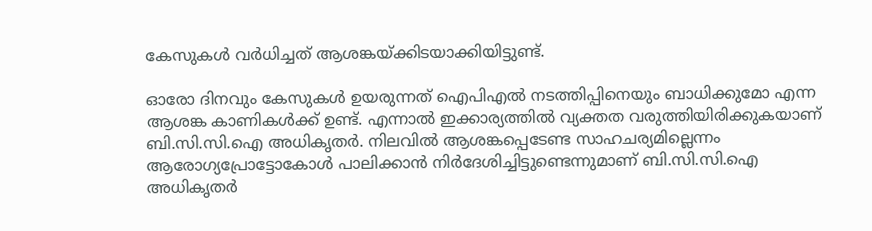കേസുകൾ വർധിച്ചത് ആശങ്കയ്ക്കിടയാക്കിയിട്ടുണ്ട്.

ഓരോ ദിനവും കേസുകൾ ഉയരുന്നത് ഐപിഎൽ നടത്തിപ്പിനെയും ബാധിക്കുമോ എന്ന ആശങ്ക കാണികൾക്ക് ഉണ്ട്. എന്നാൽ ഇക്കാര്യത്തിൽ വ്യക്തത വരുത്തിയിരിക്കുകയാണ് ബി.സി.സി.ഐ അധികൃതർ. നിലവില്‍ ആശങ്കപ്പെടേണ്ട സാഹചര്യമില്ലെന്നം ആരോഗ്യപ്രോട്ടോകോള്‍ പാലിക്കാന്‍ നിര്‍ദേശിച്ചിട്ടുണ്ടെന്നുമാണ് ബി.സി.സി.ഐ അധികൃതർ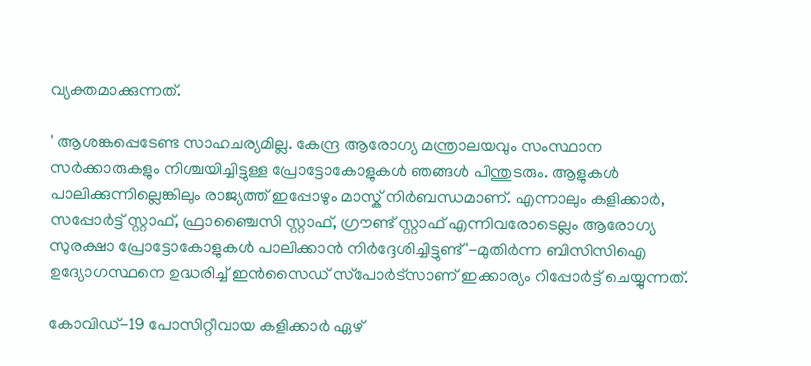വ്യക്തമാക്കുന്നത്.

' ആശങ്കപ്പെടേണ്ട സാഹചര്യമില്ല. കേന്ദ്ര ആരോഗ്യ മന്ത്രാലയവും സംസ്ഥാന സർക്കാരുകളും നിശ്ചയിച്ചിട്ടുള്ള പ്രോട്ടോകോളുകള്‍ ഞങ്ങൾ പിന്തുടരും. ആളുകൾ പാലിക്കുന്നില്ലെങ്കിലും രാജ്യത്ത് ഇപ്പോഴും മാസ്ക് നിർബന്ധമാണ്. എന്നാലും കളിക്കാർ, സപ്പോർട്ട് സ്റ്റാഫ്, ഫ്രാഞ്ചൈസി സ്റ്റാഫ്, ഗ്രൗണ്ട് സ്റ്റാഫ് എന്നിവരോടെല്ലം ആരോഗ്യ സുരക്ഷാ പ്രോട്ടോകോളുകള്‍ പാലിക്കാൻ നിർദ്ദേശിച്ചിട്ടുണ്ട്'-മുതിർന്ന ബിസിസിഐ ഉദ്യോഗസ്ഥനെ ഉദ്ധരിച്ച് ഇൻസൈഡ് സ്‌പോർട്‌സാണ് ഇക്കാര്യം റിപ്പോർട്ട് ചെയ്യുന്നത്.

കോവിഡ്-19 പോസിറ്റീവായ കളിക്കാർ ഏഴ്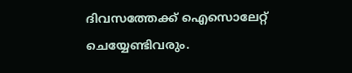ദിവസത്തേക്ക് ഐസൊലേറ്റ് ചെയ്യേണ്ടിവരും.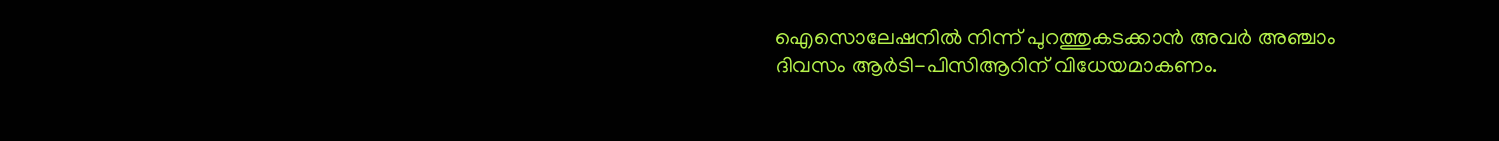ഐസൊലേഷനിൽ നിന്ന് പുറത്തുകടക്കാൻ അവർ അഞ്ചാം ദിവസം ആർടി-പിസിആറിന് വിധേയമാകണം.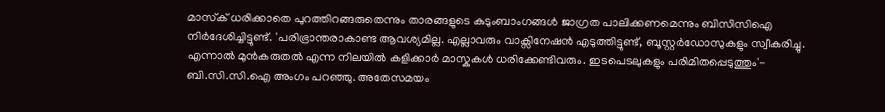മാസ്‌ക് ധരിക്കാതെ പുറത്തിറങ്ങരുതെന്നും താരങ്ങളുടെ കുടുംബാംഗങ്ങൾ ജാഗ്രത പാലിക്കണമെന്നും ബിസിസിഐ നിർദേശിച്ചിട്ടുണ്ട്. 'പരിഭ്രാന്തരാകാണ്ട ആവശ്യമില്ല. എല്ലാവരും വാക്സിനേഷൻ എടുത്തിട്ടുണ്ട്, ബൂസ്റ്റര്‍ഡോസുകളും സ്വീകരിച്ചു. എന്നാൽ മുൻകരുതൽ എന്ന നിലയിൽ കളിക്കാർ മാസ്കുകൾ ധരിക്കേണ്ടിവരും. ഇടപെടലുകളും പരിമിതപ്പെടുത്തും'- ബി.സി.സി.ഐ അംഗം പറഞ്ഞു. അതേസമയം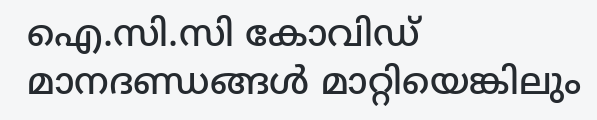ഐ.സി.സി കോവിഡ് മാനദണ്ഡങ്ങള്‍ മാറ്റിയെങ്കിലും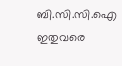ബി.സി.സി.ഐ ഇതുവരെ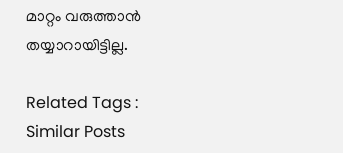മാറ്റം വരുത്താന്‍ തയ്യാറായിട്ടില്ല.

Related Tags :
Similar Posts